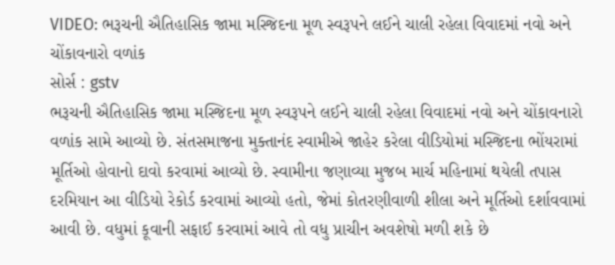VIDEO: ભરૂચની ઐતિહાસિક જામા મસ્જિદના મૂળ સ્વરૂપને લઈને ચાલી રહેલા વિવાદમાં નવો અને ચોંકાવનારો વળાંક
સોર્સ : gstv
ભરૂચની ઐતિહાસિક જામા મસ્જિદના મૂળ સ્વરૂપને લઈને ચાલી રહેલા વિવાદમાં નવો અને ચોંકાવનારો વળાંક સામે આવ્યો છે. સંતસમાજના મુક્તાનંદ સ્વામીએ જાહેર કરેલા વીડિયોમાં મસ્જિદના ભોંયરામાં મૂર્તિઓ હોવાનો દાવો કરવામાં આવ્યો છે. સ્વામીના જણાવ્યા મુજબ માર્ચ મહિનામાં થયેલી તપાસ દરમિયાન આ વીડિયો રેકોર્ડ કરવામાં આવ્યો હતો, જેમાં કોતરણીવાળી શીલા અને મૂર્તિઓ દર્શાવવામાં આવી છે. વધુમાં કૂવાની સફાઈ કરવામાં આવે તો વધુ પ્રાચીન અવશેષો મળી શકે છે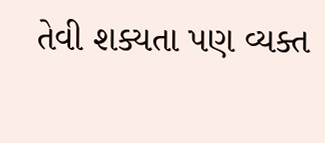તેવી શક્યતા પણ વ્યક્ત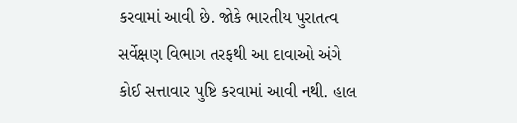કરવામાં આવી છે. જોકે ભારતીય પુરાતત્વ સર્વેક્ષણ વિભાગ તરફથી આ દાવાઓ અંગે કોઈ સત્તાવાર પુષ્ટિ કરવામાં આવી નથી. હાલ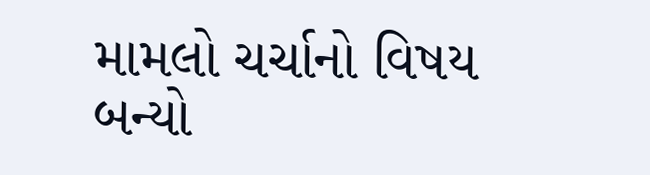મામલો ચર્ચાનો વિષય બન્યો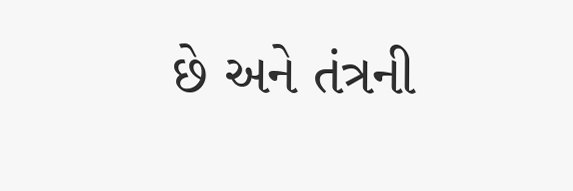છે અને તંત્રની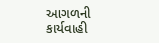આગળની કાર્યવાહી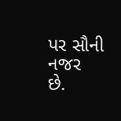પર સૌની નજર છે.